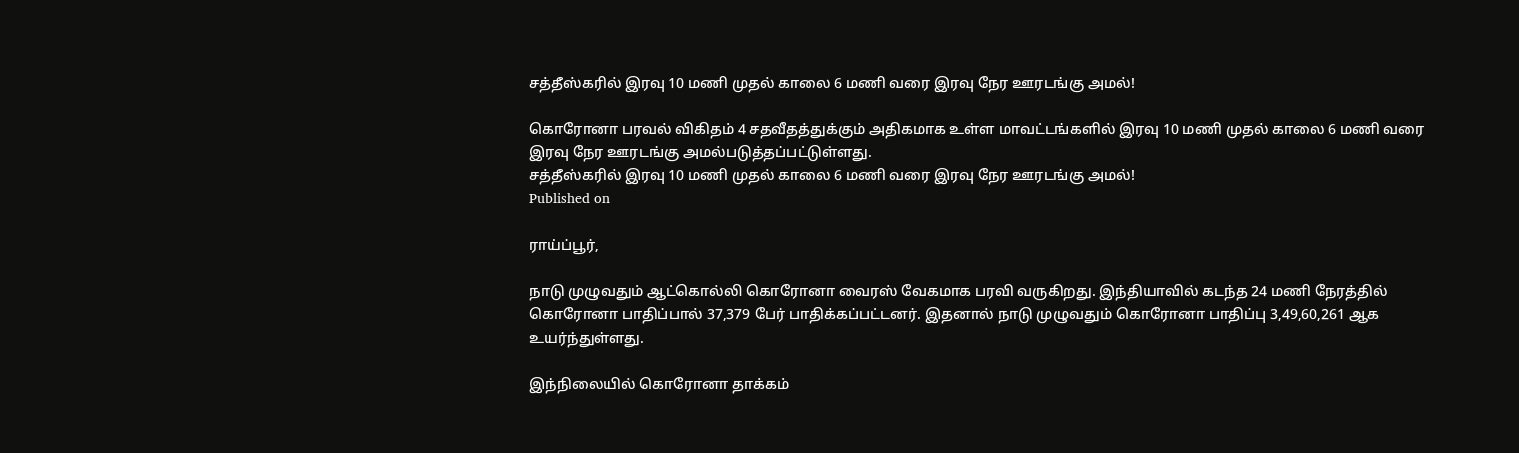சத்தீஸ்கரில் இரவு 10 மணி முதல் காலை 6 மணி வரை இரவு நேர ஊரடங்கு அமல்!

கொரோனா பரவல் விகிதம் 4 சதவீதத்துக்கும் அதிகமாக உள்ள மாவட்டங்களில் இரவு 10 மணி முதல் காலை 6 மணி வரை இரவு நேர ஊரடங்கு அமல்படுத்தப்பட்டுள்ளது.
சத்தீஸ்கரில் இரவு 10 மணி முதல் காலை 6 மணி வரை இரவு நேர ஊரடங்கு அமல்!
Published on

ராய்ப்பூர்,

நாடு முழுவதும் ஆட்கொல்லி கொரோனா வைரஸ் வேகமாக பரவி வருகிறது. இந்தியாவில் கடந்த 24 மணி நேரத்தில் கொரோனா பாதிப்பால் 37,379 பேர் பாதிக்கப்பட்டனர். இதனால் நாடு முழுவதும் கொரோனா பாதிப்பு 3,49,60,261 ஆக உயர்ந்துள்ளது.

இந்நிலையில் கொரோனா தாக்கம்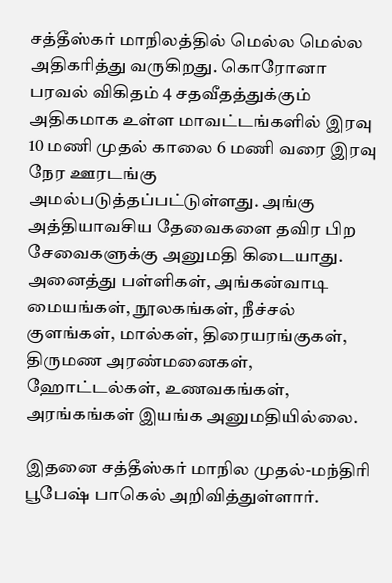சத்தீஸ்கர் மாநிலத்தில் மெல்ல மெல்ல அதிகரித்து வருகிறது. கொரோனா பரவல் விகிதம் 4 சதவீதத்துக்கும் அதிகமாக உள்ள மாவட்டங்களில் இரவு 10 மணி முதல் காலை 6 மணி வரை இரவு நேர ஊரடங்கு அமல்படுத்தப்பட்டுள்ளது. அங்கு அத்தியாவசிய தேவைகளை தவிர பிற சேவைகளுக்கு அனுமதி கிடையாது. அனைத்து பள்ளிகள், அங்கன்வாடி மையங்கள், நூலகங்கள், நீச்சல் குளங்கள், மால்கள், திரையரங்குகள், திருமண அரண்மனைகள், ஹோட்டல்கள், உணவகங்கள், அரங்கங்கள் இயங்க அனுமதியில்லை.

இதனை சத்தீஸ்கர் மாநில முதல்-மந்திரி பூபேஷ் பாகெல் அறிவித்துள்ளார்.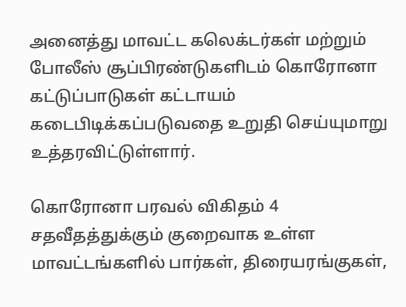அனைத்து மாவட்ட கலெக்டர்கள் மற்றும் போலீஸ் சூப்பிரண்டுகளிடம் கொரோனா கட்டுப்பாடுகள் கட்டாயம் கடைபிடிக்கப்படுவதை உறுதி செய்யுமாறு உத்தரவிட்டுள்ளார்.

கொரோனா பரவல் விகிதம் 4 சதவீதத்துக்கும் குறைவாக உள்ள மாவட்டங்களில் பார்கள், திரையரங்குகள்,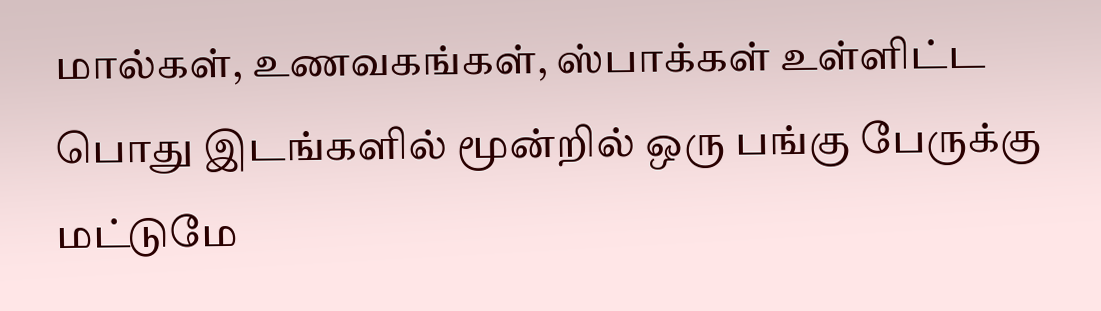மால்கள், உணவகங்கள், ஸ்பாக்கள் உள்ளிட்ட பொது இடங்களில் மூன்றில் ஒரு பங்கு பேருக்கு மட்டுமே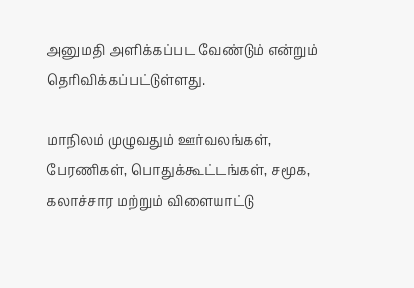அனுமதி அளிக்கப்பட வேண்டும் என்றும் தெரிவிக்கப்பட்டுள்ளது.

மாநிலம் முழுவதும் ஊர்வலங்கள், பேரணிகள், பொதுக்கூட்டங்கள், சமூக, கலாச்சார மற்றும் விளையாட்டு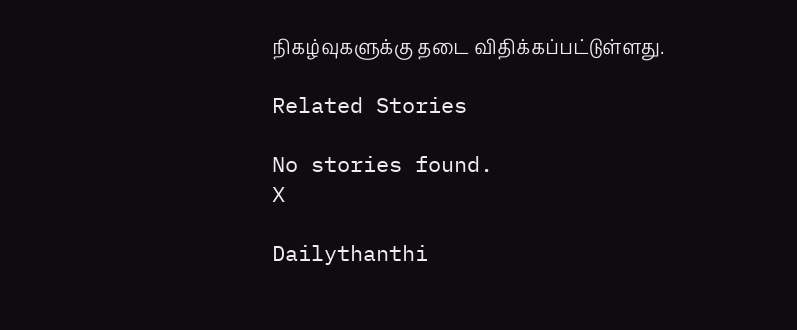நிகழ்வுகளுக்கு தடை விதிக்கப்பட்டுள்ளது.

Related Stories

No stories found.
X

Dailythanthi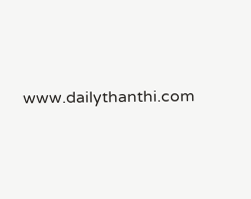www.dailythanthi.com